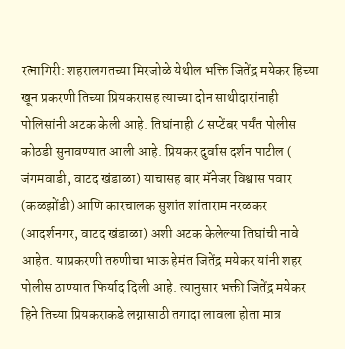रत्नागिरी: शहरालगतच्या मिरजोळे येथील भक्ति जितेंद्र मयेकर हिच्या खून प्रकरणी तिच्या प्रियकरासह त्याच्या दोन साथीदारांनाही पोलिसांनी अटक केली आहे. तिघांनाही ८ सप्टेंबर पर्यंत पोलीस कोठडी सुनावण्यात आली आहे. प्रियकर दुर्वास दर्शन पाटील ( जंगमवाडी, वाटद खंडाळा) याचासह बार मॅनेजर विश्वास पवार (कळझोंडी) आणि कारचालक सुशांत शांताराम नरळकर (आदर्शनगर, वाटद खंडाळा) अशी अटक केलेल्या तिघांची नावे आहेत. याप्रकरणी तरुणीचा भाऊ हेमंत जितेंद्र मयेकर यांनी शहर पोलीस ठाण्यात फिर्याद दिली आहे. त्यानुसार भक्ती जितेंद्र मयेकर हिने तिच्या प्रियकराकडे लग्नासाठी तगादा लावला होता मात्र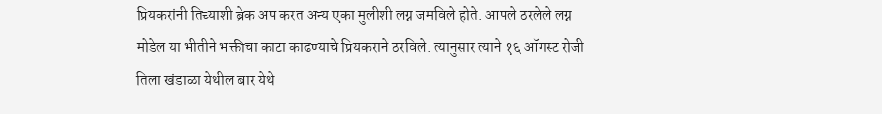प्रियकरांनी तिच्याशी ब्रेक अप करत अन्य एका मुलीशी लग्न जमविले होते. आपले ठरलेले लग्न मोडेल या भीतीने भक्तीचा काटा काढण्याचे प्रियकराने ठरविले. त्यानुसार त्याने १६ ऑगस्ट रोजी तिला खंडाळा येथील बार येथे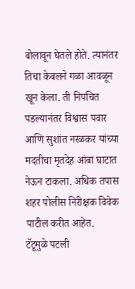बोलावून घेतले होते. त्यानंतर तिचा केबलने गळा आवळून खून केला. ती निपचित पडल्यानंतर विश्वास पवार आणि सुशांत नरळकर यांच्या मदतीचा मृतदेह आंबा घाटात नेऊन टाकला. अधिक तपास शहर पोलीस निरीक्षक विवेक पाटील करीत आहेत.
टॅटूमुळे पटली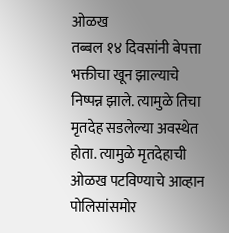ओळख
तब्बल १४ दिवसांनी बेपत्ता भक्तीचा खून झाल्याचे निष्पन्न झाले. त्यामुळे तिचा मृतदेह सडलेल्या अवस्थेत होता. त्यामुळे मृतदेहाची ओळख पटविण्याचे आव्हान पोलिसांसमोर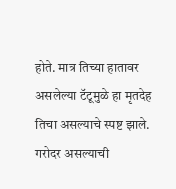होते. मात्र तिच्या हातावर असलेल्या टॅटूमुळे हा मृतदेह तिचा असल्याचे स्पष्ट झाले.
गरोदर असल्याची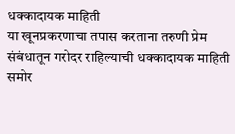धक्कादायक माहिती
या खूनप्रकरणाचा तपास करताना तरुणी प्रेम संबंधातून गरोदर राहिल्याची धक्कादायक माहिती समोर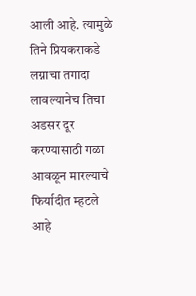आली आहे. त्यामुळे तिने प्रियकराकडे लग्नाचा तगादा लावल्यानेच तिचा अडसर दूर करण्यासाठी गळा आवळून मारल्याचे फिर्यादीत म्हटले आहे